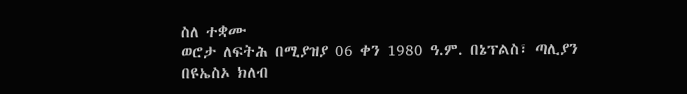ስለ ተቋሙ
ወሮታ ለፍትሕ በሚያዝያ 06 ቀን 1980 ዓ.ም. በኔፕልስ፣ ጣሊያን በዩኤስኦ ክለብ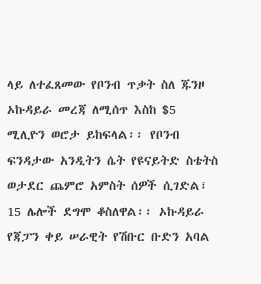ላይ ለተፈጸመው የቦንብ ጥቃት ስለ ጁንዞ ኦኩዳይራ መረጃ ለሚሰጥ እስከ $5 ሚሊዮን ወሮታ ይከፍላል፡፡ የቦንብ ፍንዳታው አንዲትን ሴት የዩናይትድ ስቴትስ ወታደር ጨምሮ አምስት ሰዎች ሲገድል፣ 15 ሌሎች ደግሞ ቆስለዋል፡፡ ኦኩዳይራ የጃፓን ቀይ ሠራዊት የሽቡር ቡድን አባል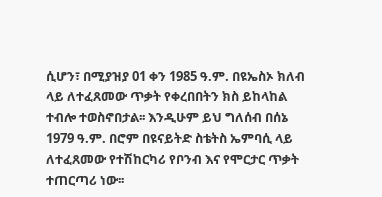ሲሆን፣ በሚያዝያ 01 ቀን 1985 ዓ.ም. በዩኤስኦ ክለብ ላይ ለተፈጸመው ጥቃት የቀረበበትን ክስ ይከላከል ተብሎ ተወስኖበታል፡፡ እንዲሁም ይህ ግለሰብ በሰኔ 1979 ዓ.ም. በሮም በዩናይትድ ስቴትስ ኤምባሲ ላይ ለተፈጸመው የተሽከርካሪ የቦንብ እና የሞርታር ጥቃት ተጠርጣሪ ነው፡፡